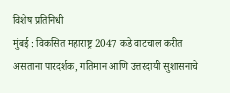विशेष प्रतिनिधी
मुंबई : विकसित महाराष्ट्र 2047 कडे वाटचाल करीत असताना पारदर्शक, गतिमान आणि उत्तरदायी सुशासनाचे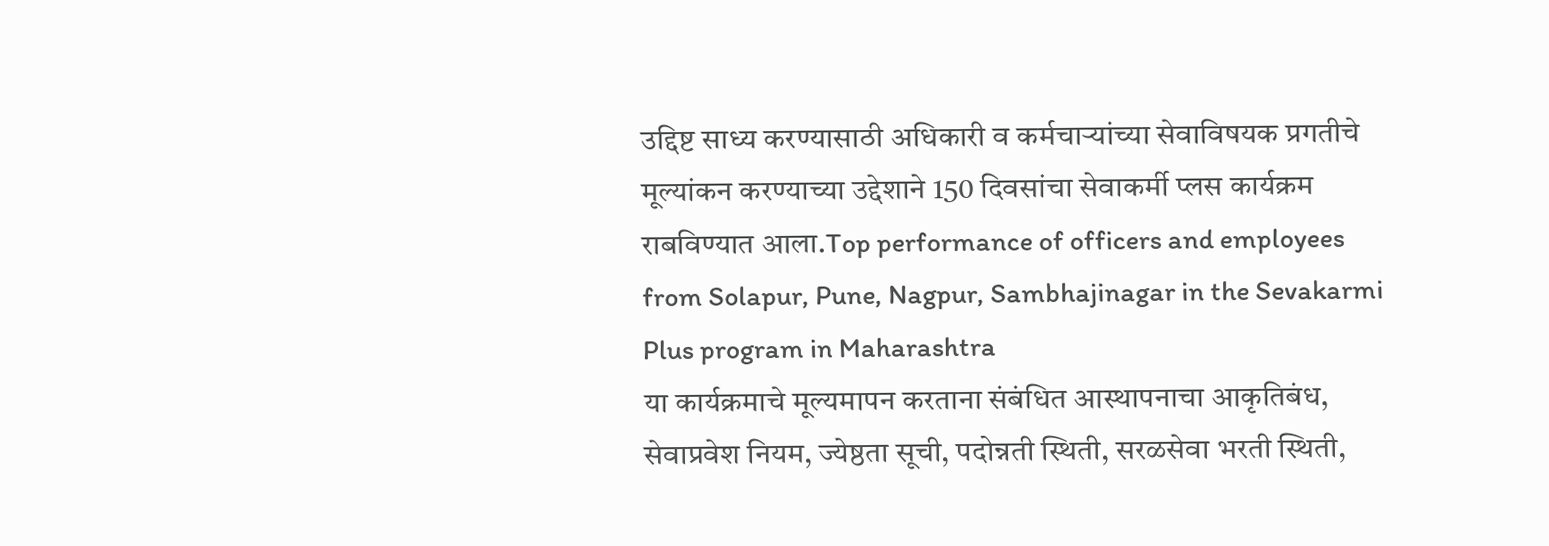उद्दिष्ट साध्य करण्यासाठी अधिकारी व कर्मचाऱ्यांच्या सेवाविषयक प्रगतीचे मूल्यांकन करण्याच्या उद्देशाने 150 दिवसांचा सेवाकर्मी प्लस कार्यक्रम राबविण्यात आला.Top performance of officers and employees from Solapur, Pune, Nagpur, Sambhajinagar in the Sevakarmi Plus program in Maharashtra
या कार्यक्रमाचे मूल्यमापन करताना संबंधित आस्थापनाचा आकृतिबंध, सेवाप्रवेश नियम, ज्येष्ठता सूची, पदोन्नती स्थिती, सरळसेवा भरती स्थिती,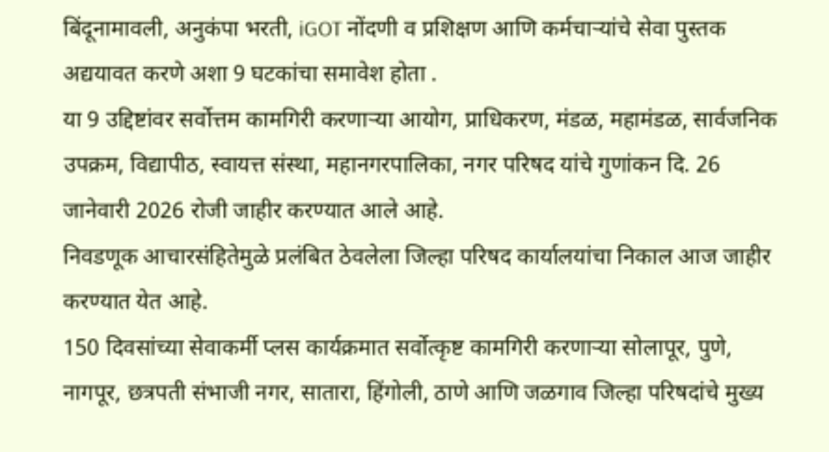बिंदूनामावली, अनुकंपा भरती, iGOT नोंदणी व प्रशिक्षण आणि कर्मचाऱ्यांचे सेवा पुस्तक अद्ययावत करणे अशा 9 घटकांचा समावेश होता .
या 9 उद्दिष्टांवर सर्वोत्तम कामगिरी करणाऱ्या आयोग, प्राधिकरण, मंडळ, महामंडळ, सार्वजनिक उपक्रम, विद्यापीठ, स्वायत्त संस्था, महानगरपालिका, नगर परिषद यांचे गुणांकन दि. 26 जानेवारी 2026 रोजी जाहीर करण्यात आले आहे.
निवडणूक आचारसंहितेमुळे प्रलंबित ठेवलेला जिल्हा परिषद कार्यालयांचा निकाल आज जाहीर करण्यात येत आहे.
150 दिवसांच्या सेवाकर्मी प्लस कार्यक्रमात सर्वोत्कृष्ट कामगिरी करणाऱ्या सोलापूर, पुणे, नागपूर, छत्रपती संभाजी नगर, सातारा, हिंगोली, ठाणे आणि जळगाव जिल्हा परिषदांचे मुख्य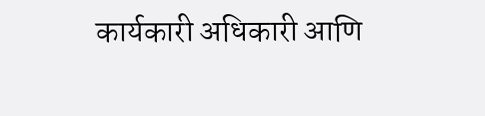कार्यकारी अधिकारी आणि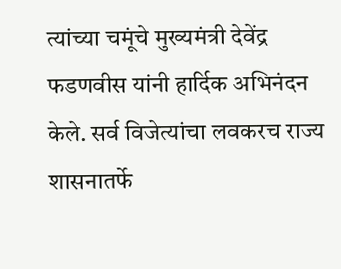त्यांच्या चमूंचे मुख्यमंत्री देवेंद्र फडणवीस यांनी हार्दिक अभिनंदन केले. सर्व विजेत्यांचा लवकरच राज्य शासनातर्फे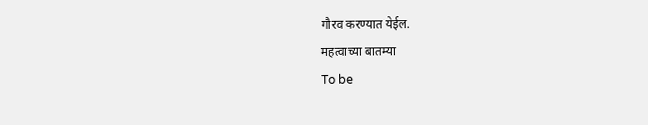गौरव करण्यात येईल.
महत्वाच्या बातम्या
To be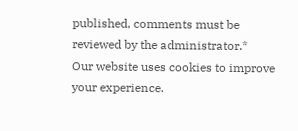published, comments must be reviewed by the administrator.*
Our website uses cookies to improve your experience.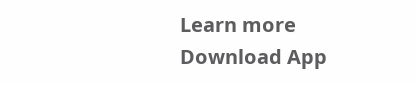Learn more
Download App